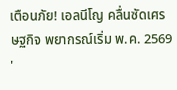เตือนภัย! เอลนีโญ คลื่นซัดเศรษฐกิจ พยากรณ์เริ่ม พ.ค. 2569 '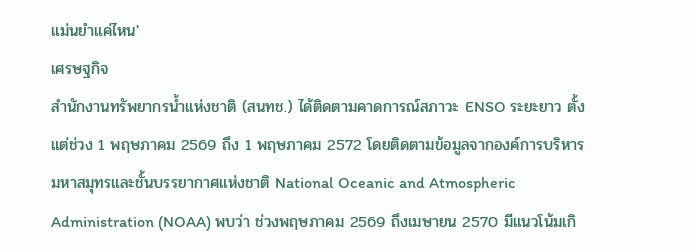แม่นยำแค่ไหน'
เศรษฐกิจ
สํานักงานทรัพยากรน้ำแห่งชาติ (สนทช.) ได้ติดตามคาดการณ์สภาวะ ENSO ระยะยาว ตั้งแต่ช่วง 1 พฤษภาคม 2569 ถึง 1 พฤษภาคม 2572 โดยติดตามข้อมูลจากองค์การบริหารมหาสมุทรและชั้นบรรยากาศแห่งชาติ National Oceanic and Atmospheric Administration (NOAA) พบว่า ช่วงพฤษภาคม 2569 ถึงเมษายน 2570 มีแนวโน้มเกิ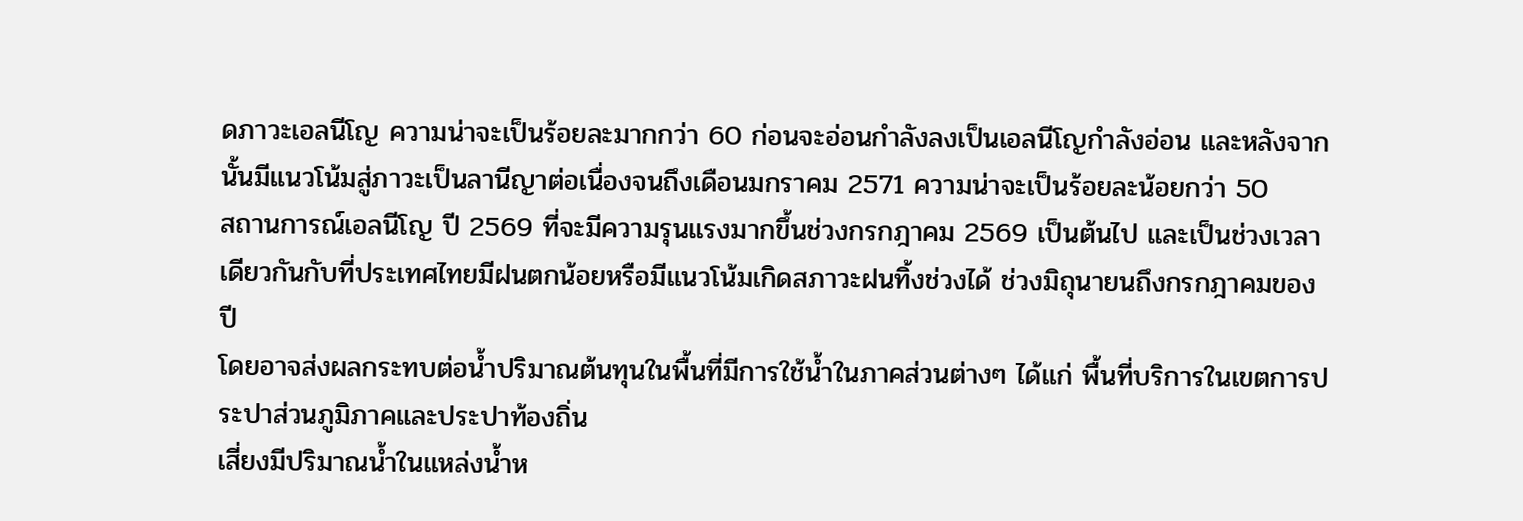ดภาวะเอลนีโญ ความน่าจะเป็นร้อยละมากกว่า 60 ก่อนจะอ่อนกำลังลงเป็นเอลนีโญกำลังอ่อน และหลังจากนั้นมีแนวโน้มสู่ภาวะเป็นลานีญาต่อเนื่องจนถึงเดือนมกราคม 2571 ความน่าจะเป็นร้อยละน้อยกว่า 50
สถานการณ์เอลนีโญ ปี 2569 ที่จะมีความรุนแรงมากขึ้นช่วงกรกฎาคม 2569 เป็นต้นไป และเป็นช่วงเวลาเดียวกันกับที่ประเทศไทยมีฝนตกน้อยหรือมีแนวโน้มเกิดสภาวะฝนทิ้งช่วงได้ ช่วงมิถุนายนถึงกรกฎาคมของปี
โดยอาจส่งผลกระทบต่อน้ำปริมาณต้นทุนในพื้นที่มีการใช้น้ำในภาคส่วนต่างๆ ได้แก่ พื้นที่บริการในเขตการประปาส่วนภูมิภาคและประปาท้องถิ่น
เสี่ยงมีปริมาณน้ำในแหล่งน้ำห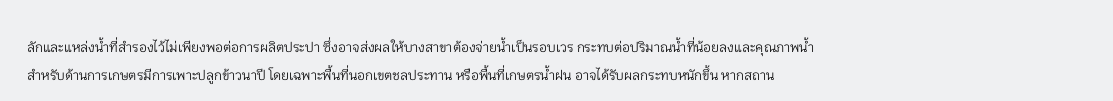ลักและแหล่งน้ำที่สำรองไว้ไม่เพียงพอต่อการผลิตประปา ซึ่งอาจส่งผลให้บางสาขาต้องจ่ายน้ำเป็นรอบเวร กระทบต่อปริมาณน้ำที่น้อยลงและคุณภาพน้ำ
สำหรับด้านการเกษตรมีการเพาะปลูกข้าวนาปี โดยเฉพาะพื้นที่นอกเขตชลประทาน หรือพื้นที่เกษตรน้ำฝน อาจได้รับผลกระทบหนักขึ้น หากสถาน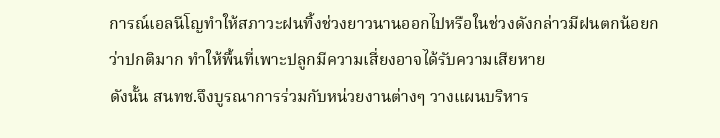การณ์เอลนีโญทำให้สภาวะฝนทิ้งช่วงยาวนานออกไปหรือในช่วงดังกล่าวมีฝนตกน้อยกว่าปกติมาก ทำให้พื้นที่เพาะปลูกมีความเสี่ยงอาจได้รับความเสียหาย
ดังนั้น สนทช.จึงบูรณาการร่วมกับหน่วยงานต่างๆ วางแผนบริหาร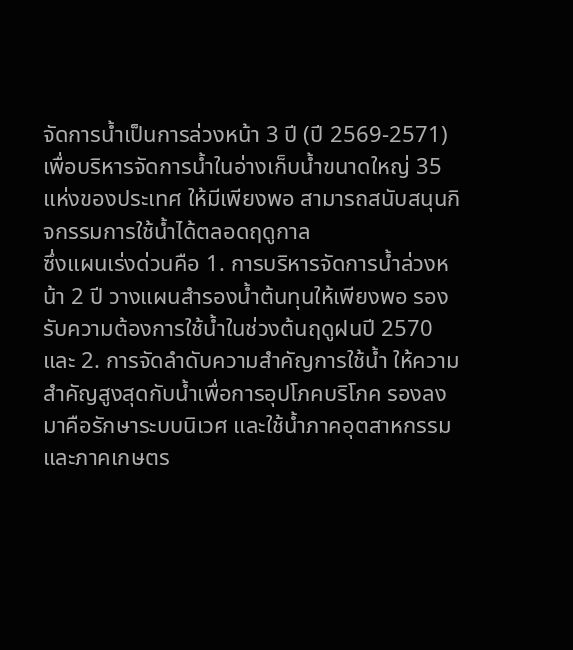จัดการน้ำเป็นการล่วงหน้า 3 ปี (ปี 2569-2571) เพื่อบริหารจัดการน้ำในอ่างเก็บน้ำขนาดใหญ่ 35 แห่งของประเทศ ให้มีเพียงพอ สามารถสนับสนุนกิจกรรมการใช้น้ำได้ตลอดฤดูกาล
ซึ่งแผนเร่งด่วนคือ 1. การบริหารจัดการน้ำล่วงหน้า 2 ปี วางแผนสำรองน้ำต้นทุนให้เพียงพอ รองรับความต้องการใช้น้ำในช่วงต้นฤดูฝนปี 2570
และ 2. การจัดลำดับความสำคัญการใช้น้ำ ให้ความสำคัญสูงสุดกับน้ำเพื่อการอุปโภคบริโภค รองลงมาคือรักษาระบบนิเวศ และใช้น้ำภาคอุตสาหกรรมและภาคเกษตร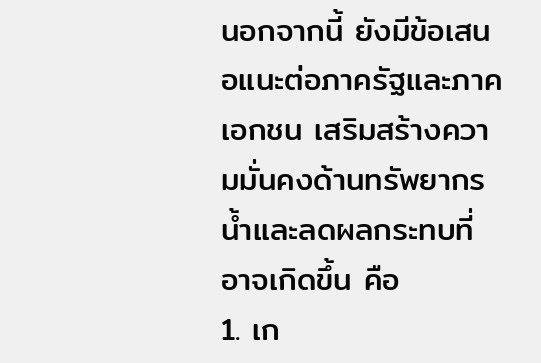นอกจากนี้ ยังมีข้อเสนอแนะต่อภาครัฐและภาคเอกชน เสริมสร้างความมั่นคงด้านทรัพยากรน้ำและลดผลกระทบที่อาจเกิดขึ้น คือ
1. เก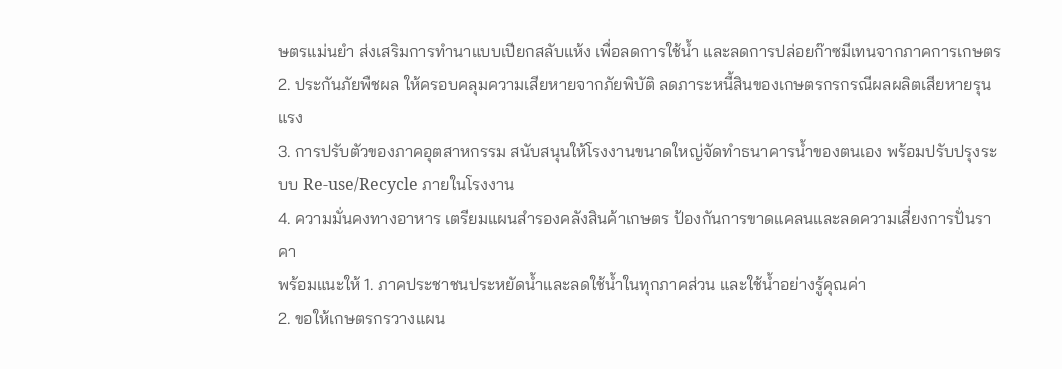ษตรแม่นยำ ส่งเสริมการทำนาแบบเปียกสลับแห้ง เพื่อลดการใช้น้ำ และลดการปล่อยก๊าซมีเทนจากภาคการเกษตร
2. ประกันภัยพืชผล ให้ครอบคลุมความเสียหายจากภัยพิบัติ ลดภาระหนี้สินของเกษตรกรกรณีผลผลิตเสียหายรุนแรง
3. การปรับตัวของภาคอุตสาหกรรม สนับสนุนให้โรงงานขนาดใหญ่จัดทำธนาคารน้ำของตนเอง พร้อมปรับปรุงระบบ Re-use/Recycle ภายในโรงงาน
4. ความมั่นคงทางอาหาร เตรียมแผนสำรองคลังสินค้าเกษตร ป้องกันการขาดแคลนและลดความเสี่ยงการปั่นราคา
พร้อมแนะให้ 1. ภาคประชาชนประหยัดน้ำและลดใช้น้ำในทุกภาคส่วน และใช้น้ำอย่างรู้คุณค่า
2. ขอให้เกษตรกรวางแผน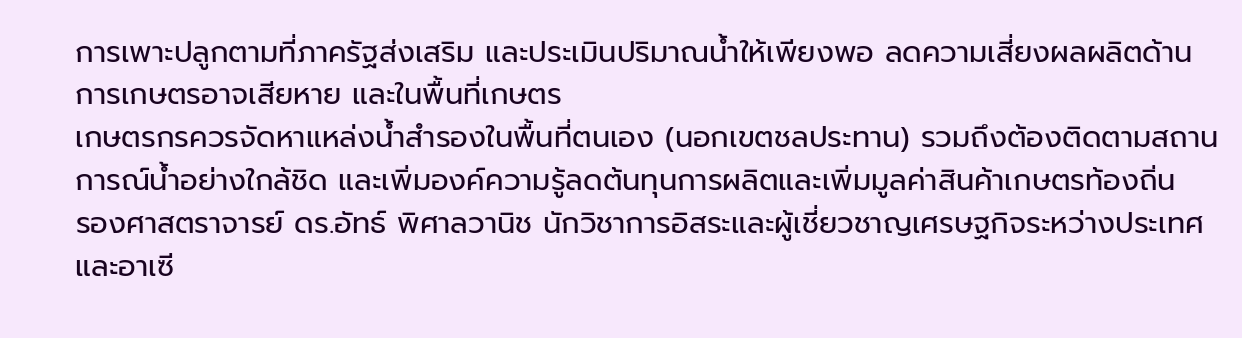การเพาะปลูกตามที่ภาครัฐส่งเสริม และประเมินปริมาณน้ำให้เพียงพอ ลดความเสี่ยงผลผลิตด้านการเกษตรอาจเสียหาย และในพื้นที่เกษตร
เกษตรกรควรจัดหาแหล่งน้ำสำรองในพื้นที่ตนเอง (นอกเขตชลประทาน) รวมถึงต้องติดตามสถานการณ์น้ำอย่างใกล้ชิด และเพิ่มองค์ความรู้ลดต้นทุนการผลิตและเพิ่มมูลค่าสินค้าเกษตรท้องถิ่น
รองศาสตราจารย์ ดร.อัทธ์ พิศาลวานิช นักวิชาการอิสระและผู้เชี่ยวชาญเศรษฐกิจระหว่างประเทศและอาเซี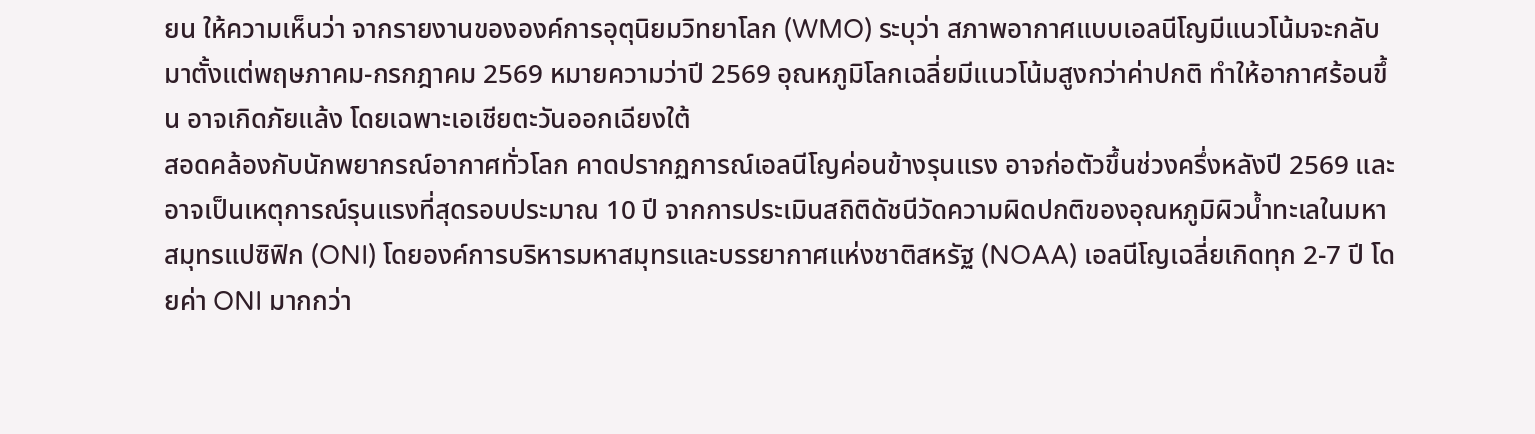ยน ให้ความเห็นว่า จากรายงานขององค์การอุตุนิยมวิทยาโลก (WMO) ระบุว่า สภาพอากาศแบบเอลนีโญมีแนวโน้มจะกลับมาตั้งแต่พฤษภาคม-กรกฎาคม 2569 หมายความว่าปี 2569 อุณหภูมิโลกเฉลี่ยมีแนวโน้มสูงกว่าค่าปกติ ทำให้อากาศร้อนขึ้น อาจเกิดภัยแล้ง โดยเฉพาะเอเชียตะวันออกเฉียงใต้
สอดคล้องกับนักพยากรณ์อากาศทั่วโลก คาดปรากฏการณ์เอลนีโญค่อนข้างรุนแรง อาจก่อตัวขึ้นช่วงครึ่งหลังปี 2569 และอาจเป็นเหตุการณ์รุนแรงที่สุดรอบประมาณ 10 ปี จากการประเมินสถิติดัชนีวัดความผิดปกติของอุณหภูมิผิวน้ำทะเลในมหาสมุทรแปซิฟิก (ONI) โดยองค์การบริหารมหาสมุทรและบรรยากาศแห่งชาติสหรัฐ (NOAA) เอลนีโญเฉลี่ยเกิดทุก 2-7 ปี โดยค่า ONI มากกว่า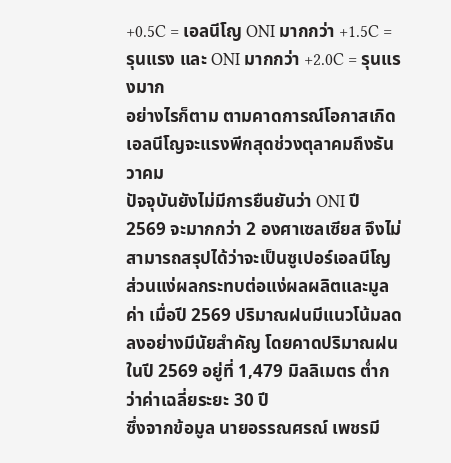+0.5C = เอลนีโญ ONI มากกว่า +1.5C = รุนแรง และ ONI มากกว่า +2.0C = รุนแรงมาก
อย่างไรก็ตาม ตามคาดการณ์โอกาสเกิดเอลนีโญจะแรงพีกสุดช่วงตุลาคมถึงธันวาคม
ปัจจุบันยังไม่มีการยืนยันว่า ONI ปี 2569 จะมากกว่า 2 องศาเซลเซียส จึงไม่สามารถสรุปได้ว่าจะเป็นซูเปอร์เอลนีโญ
ส่วนแง่ผลกระทบต่อแง่ผลผลิตและมูลค่า เมื่อปี 2569 ปริมาณฝนมีแนวโน้มลดลงอย่างมีนัยสำคัญ โดยคาดปริมาณฝนในปี 2569 อยู่ที่ 1,479 มิลลิเมตร ต่ำกว่าค่าเฉลี่ยระยะ 30 ปี
ซึ่งจากข้อมูล นายอรรณศรณ์ เพชรมี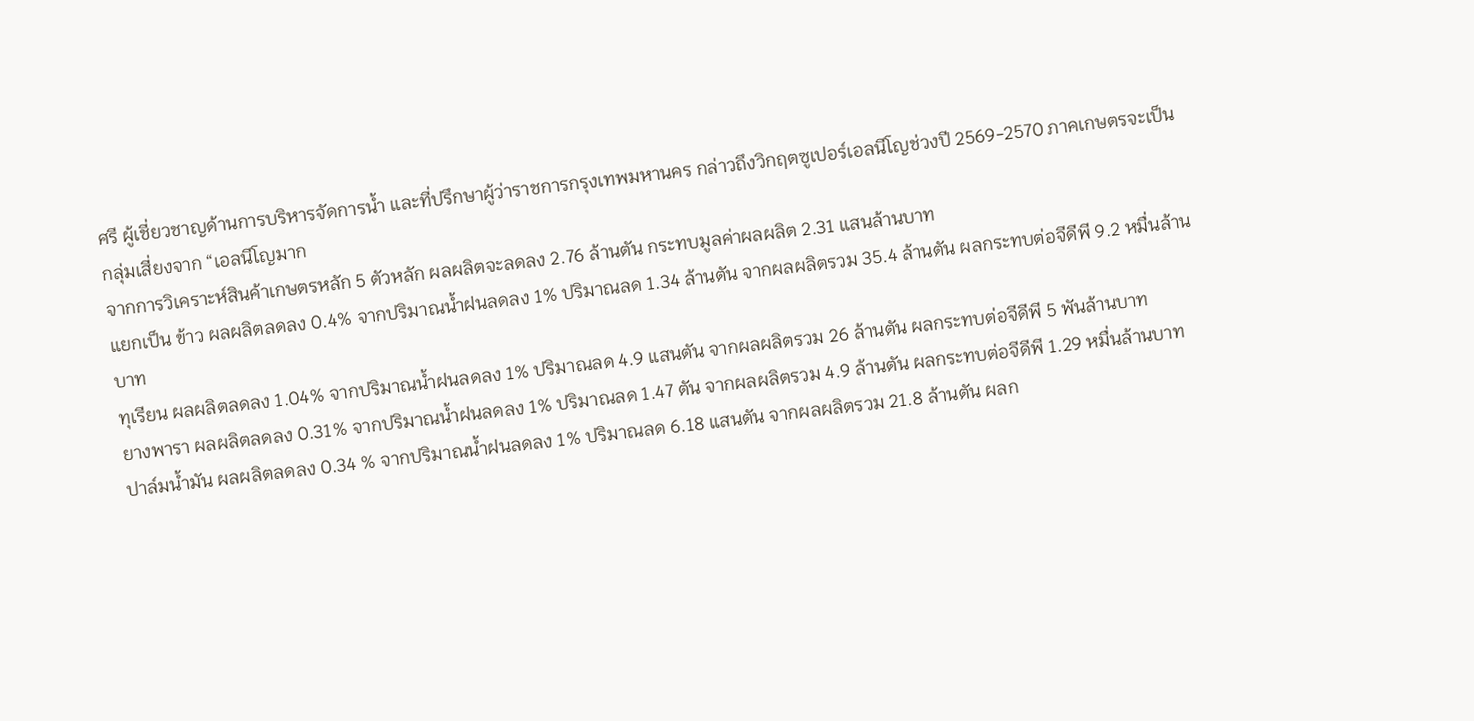ศรี ผู้เชี่ยวชาญด้านการบริหารจัดการน้ำ และที่ปรึกษาผู้ว่าราชการกรุงเทพมหานคร กล่าวถึงวิกฤตซูเปอร์เอลนีโญช่วงปี 2569-2570 ภาคเกษตรจะเป็นกลุ่มเสี่ยงจาก “เอลนีโญมาก
จากการวิเคราะห์สินค้าเกษตรหลัก 5 ตัวหลัก ผลผลิตจะลดลง 2.76 ล้านตัน กระทบมูลค่าผลผลิต 2.31 แสนล้านบาท
แยกเป็น ข้าว ผลผลิตลดลง 0.4% จากปริมาณน้ำฝนลดลง 1% ปริมาณลด 1.34 ล้านตัน จากผลผลิตรวม 35.4 ล้านตัน ผลกระทบต่อจีดีพี 9.2 หมื่นล้านบาท
ทุเรียน ผลผลิตลดลง 1.04% จากปริมาณน้ำฝนลดลง 1% ปริมาณลด 4.9 แสนตัน จากผลผลิตรวม 26 ล้านตัน ผลกระทบต่อจีดีพี 5 พันล้านบาท
ยางพารา ผลผลิตลดลง 0.31% จากปริมาณน้ำฝนลดลง 1% ปริมาณลด 1.47 ตัน จากผลผลิตรวม 4.9 ล้านตัน ผลกระทบต่อจีดีพี 1.29 หมื่นล้านบาท
ปาล์มน้ำมัน ผลผลิตลดลง 0.34 % จากปริมาณน้ำฝนลดลง 1% ปริมาณลด 6.18 แสนตัน จากผลผลิตรวม 21.8 ล้านตัน ผลก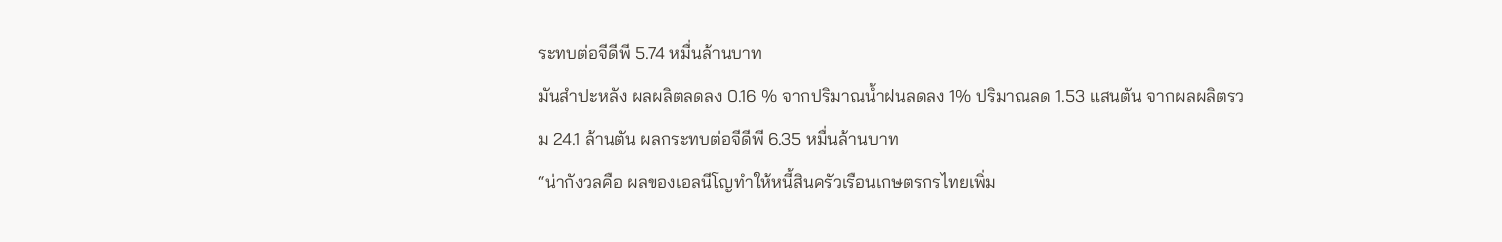ระทบต่อจีดีพี 5.74 หมื่นล้านบาท
มันสำปะหลัง ผลผลิตลดลง 0.16 % จากปริมาณน้ำฝนลดลง 1% ปริมาณลด 1.53 แสนตัน จากผลผลิตรวม 24.1 ล้านตัน ผลกระทบต่อจีดีพี 6.35 หมื่นล้านบาท
“น่ากังวลคือ ผลของเอลนีโญทำให้หนี้สินครัวเรือนเกษตรกรไทยเพิ่ม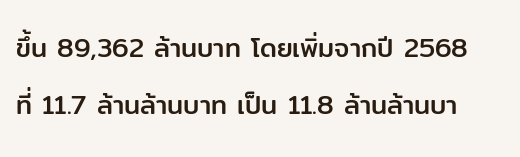ขึ้น 89,362 ล้านบาท โดยเพิ่มจากปี 2568 ที่ 11.7 ล้านล้านบาท เป็น 11.8 ล้านล้านบา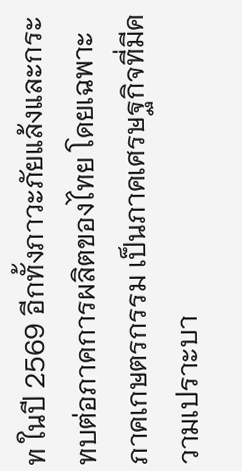ท ในปี 2569 อีกทั้งภาวะภัยแล้งและกระทบต่อภาคการผลิตของไทย โดยเฉพาะภาคเกษตรกรรม เป็นภาคเศรษฐกิจที่มีความเปราะบา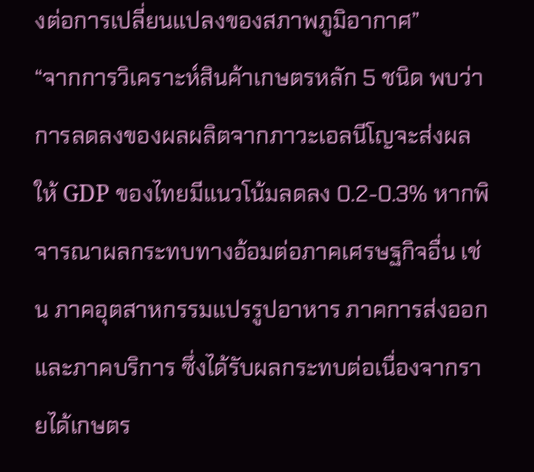งต่อการเปลี่ยนแปลงของสภาพภูมิอากาศ”
“จากการวิเคราะห์สินค้าเกษตรหลัก 5 ชนิด พบว่า การลดลงของผลผลิตจากภาวะเอลนีโญจะส่งผลให้ GDP ของไทยมีแนวโน้มลดลง 0.2-0.3% หากพิจารณาผลกระทบทางอ้อมต่อภาคเศรษฐกิจอื่น เช่น ภาคอุตสาหกรรมแปรรูปอาหาร ภาคการส่งออก และภาคบริการ ซึ่งได้รับผลกระทบต่อเนื่องจากรายได้เกษตร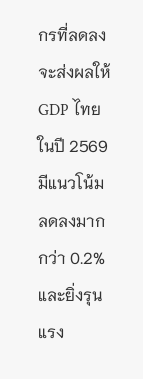กรที่ลดลง จะส่งผลให้ GDP ไทยในปี 2569 มีแนวโน้มลดลงมากกว่า 0.2% และยิ่งรุนแรง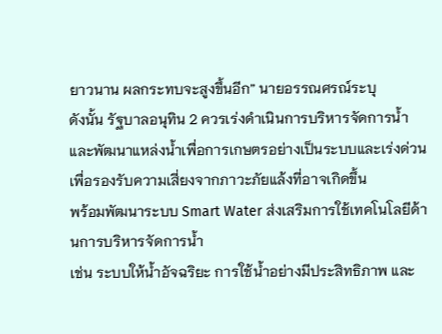ยาวนาน ผลกระทบจะสูงขึ้นอีก” นายอรรณศรณ์ระบุ
ดังนั้น รัฐบาลอนุทิน 2 ควรเร่งดำเนินการบริหารจัดการน้ำและพัฒนาแหล่งน้ำเพื่อการเกษตรอย่างเป็นระบบและเร่งด่วน เพื่อรองรับความเสี่ยงจากภาวะภัยแล้งที่อาจเกิดขึ้น
พร้อมพัฒนาระบบ Smart Water ส่งเสริมการใช้เทคโนโลยีด้านการบริหารจัดการน้ำ
เช่น ระบบให้น้ำอัจฉริยะ การใช้น้ำอย่างมีประสิทธิภาพ และ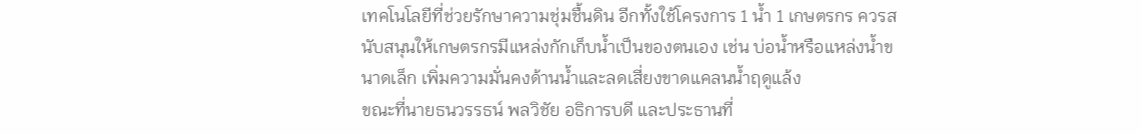เทคโนโลยีที่ช่วยรักษาความชุ่มชื้นดิน อีกทั้งใช้โครงการ 1 น้ำ 1 เกษตรกร ควรสนับสนุนให้เกษตรกรมีแหล่งกักเก็บน้ำเป็นของตนเอง เช่น บ่อน้ำหรือแหล่งน้ำขนาดเล็ก เพิ่มความมั่นคงด้านน้ำและลดเสี่ยงขาดแคลนน้ำฤดูแล้ง
ขณะที่นายธนวรรธน์ พลวิชัย อธิการบดี และประธานที่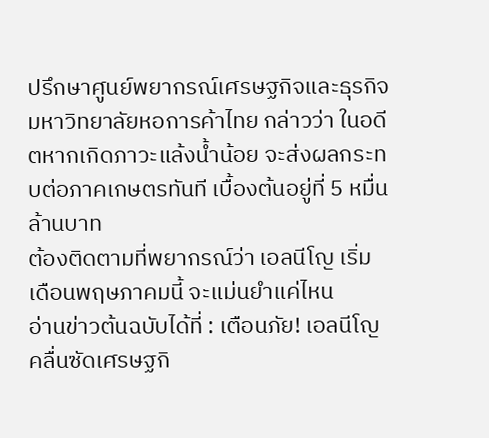ปรึกษาศูนย์พยากรณ์เศรษฐกิจและธุรกิจ มหาวิทยาลัยหอการค้าไทย กล่าวว่า ในอดีตหากเกิดภาวะแล้งน้ำน้อย จะส่งผลกระทบต่อภาคเกษตรทันที เบื้องต้นอยู่ที่ 5 หมื่นล้านบาท
ต้องติดตามที่พยากรณ์ว่า เอลนีโญ เริ่มเดือนพฤษภาคมนี้ จะแม่นยำแค่ไหน
อ่านข่าวต้นฉบับได้ที่ : เตือนภัย! เอลนีโญ คลื่นซัดเศรษฐกิ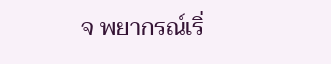จ พยากรณ์เริ่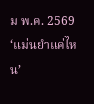ม พ.ค. 2569 ‘แม่นยำแค่ไหน’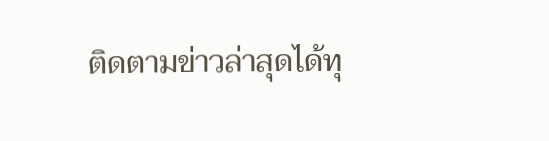ติดตามข่าวล่าสุดได้ทุ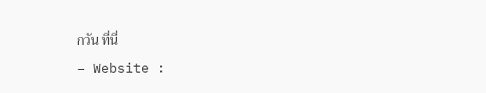กวัน ที่นี่
– Website :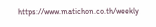https://www.matichon.co.th/weekly